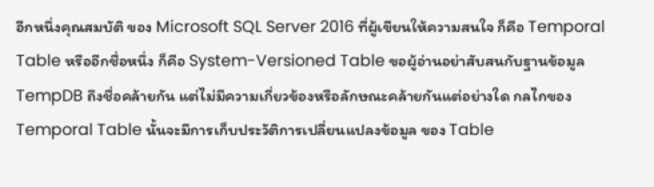อีกหนึ่งคุณสมบัติ ของ Microsoft SQL Server 2016 ที่ผู้เขียนให้ความสนใจ ก็คือ Temporal Table หรืออีกชื่อหนึ่ง ก็คือ System-Versioned Table ขอผู้อ่านอย่าสับสนกับฐานข้อมูล TempDB ถึงชื่อคล้ายกัน แต่ไม่มีความเกี่ยวข้องหรือลักษณะคล้ายกันแต่อย่างใด กลไกของ Temporal Table นั้นจะมีการเก็บประวัติการเปลี่ยนแปลงข้อมูล ของ Table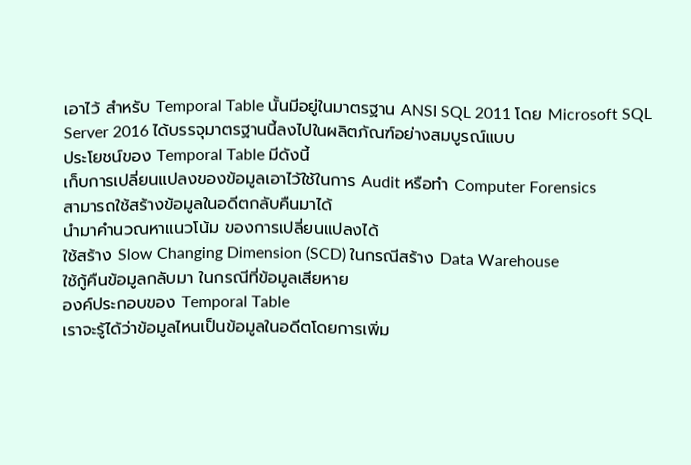เอาไว้ สำหรับ Temporal Table นั้นมีอยู่ในมาตรฐาน ANSI SQL 2011 โดย Microsoft SQL Server 2016 ได้บรรจุมาตรฐานนี้ลงไปในผลิตภัณฑ์อย่างสมบูรณ์แบบ
ประโยชน์ของ Temporal Table มีดังนี้
เก็บการเปลี่ยนแปลงของข้อมูลเอาไว้ใช้ในการ Audit หรือทำ Computer Forensics
สามารถใช้สร้างข้อมูลในอดีตกลับคืนมาได้
นำมาคำนวณหาแนวโน้ม ของการเปลี่ยนแปลงได้
ใช้สร้าง Slow Changing Dimension (SCD) ในกรณีสร้าง Data Warehouse
ใช้กู้คืนข้อมูลกลับมา ในกรณีที่ข้อมูลเสียหาย
องค์ประกอบของ Temporal Table
เราจะรู้ได้ว่าข้อมูลไหนเป็นข้อมูลในอดีตโดยการเพิ่ม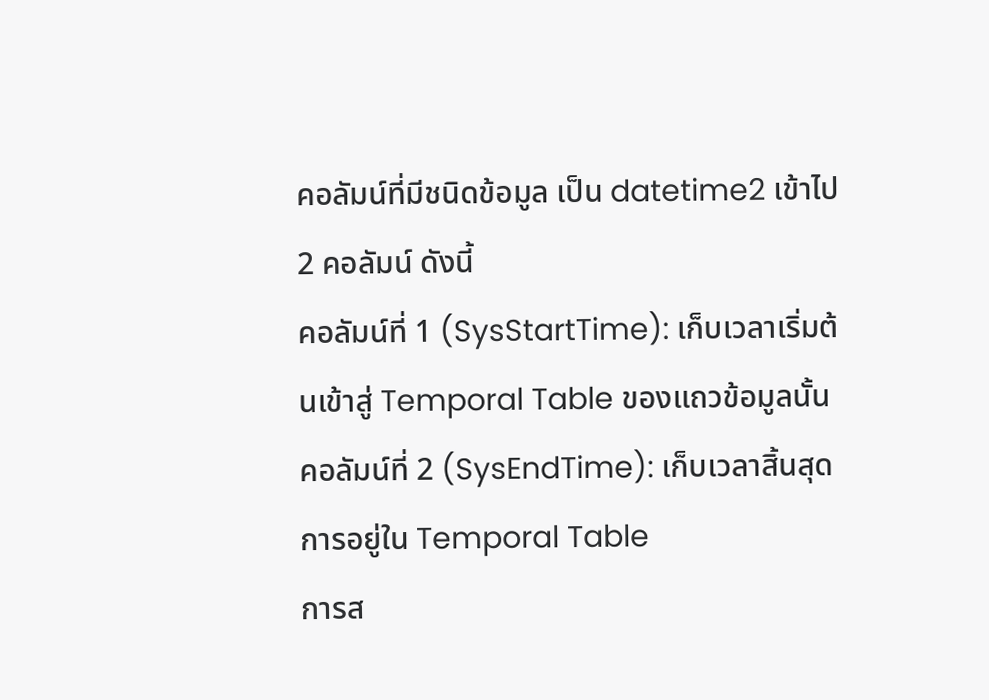คอลัมน์ที่มีชนิดข้อมูล เป็น datetime2 เข้าไป 2 คอลัมน์ ดังนี้
คอลัมน์ที่ 1 (SysStartTime): เก็บเวลาเริ่มต้นเข้าสู่ Temporal Table ของแถวข้อมูลนั้น
คอลัมน์ที่ 2 (SysEndTime): เก็บเวลาสิ้นสุดการอยู่ใน Temporal Table
การส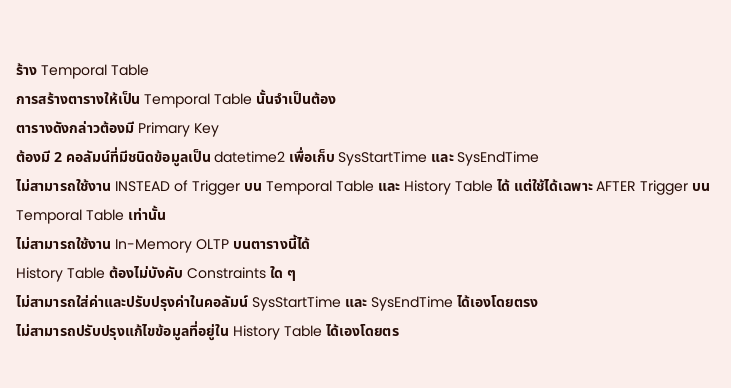ร้าง Temporal Table
การสร้างตารางให้เป็น Temporal Table นั้นจำเป็นต้อง
ตารางดังกล่าวต้องมี Primary Key
ต้องมี 2 คอลัมน์ที่มีชนิดข้อมูลเป็น datetime2 เพื่อเก็บ SysStartTime และ SysEndTime
ไม่สามารถใช้งาน INSTEAD of Trigger บน Temporal Table และ History Table ได้ แต่ใช้ได้เฉพาะ AFTER Trigger บน Temporal Table เท่านั้น
ไม่สามารถใช้งาน In-Memory OLTP บนตารางนี้ได้
History Table ต้องไม่บังคับ Constraints ใด ๆ
ไม่สามารถใส่ค่าและปรับปรุงค่าในคอลัมน์ SysStartTime และ SysEndTime ได้เองโดยตรง
ไม่สามารถปรับปรุงแก้ไขข้อมูลที่อยู่ใน History Table ได้เองโดยตร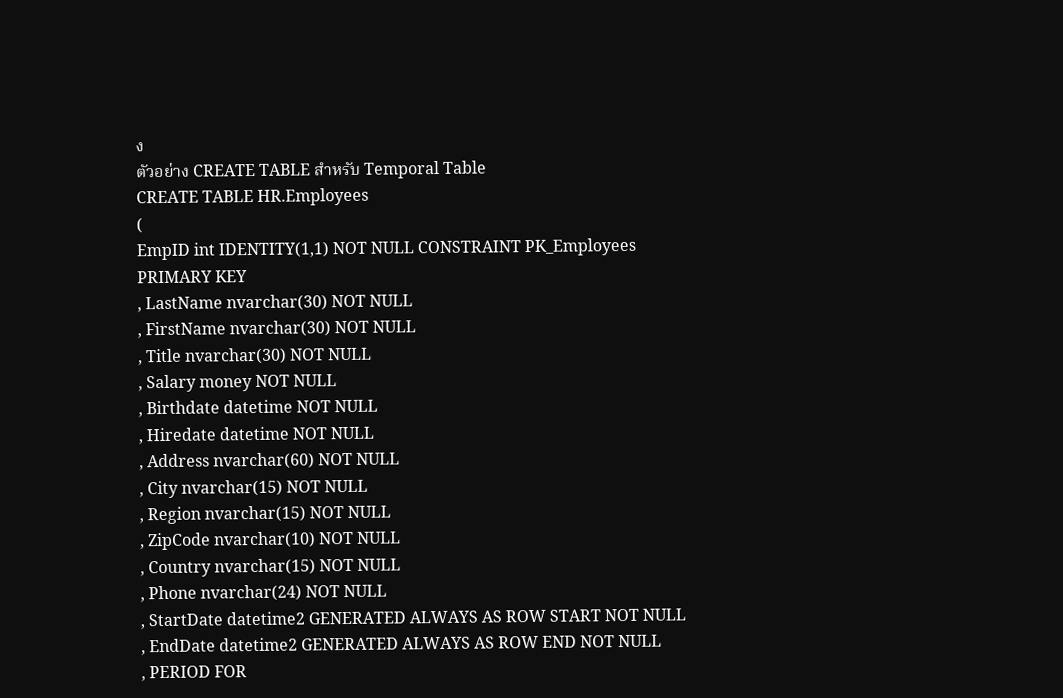ง
ตัวอย่าง CREATE TABLE สำหรับ Temporal Table
CREATE TABLE HR.Employees
(
EmpID int IDENTITY(1,1) NOT NULL CONSTRAINT PK_Employees PRIMARY KEY
, LastName nvarchar(30) NOT NULL
, FirstName nvarchar(30) NOT NULL
, Title nvarchar(30) NOT NULL
, Salary money NOT NULL
, Birthdate datetime NOT NULL
, Hiredate datetime NOT NULL
, Address nvarchar(60) NOT NULL
, City nvarchar(15) NOT NULL
, Region nvarchar(15) NOT NULL
, ZipCode nvarchar(10) NOT NULL
, Country nvarchar(15) NOT NULL
, Phone nvarchar(24) NOT NULL
, StartDate datetime2 GENERATED ALWAYS AS ROW START NOT NULL
, EndDate datetime2 GENERATED ALWAYS AS ROW END NOT NULL
, PERIOD FOR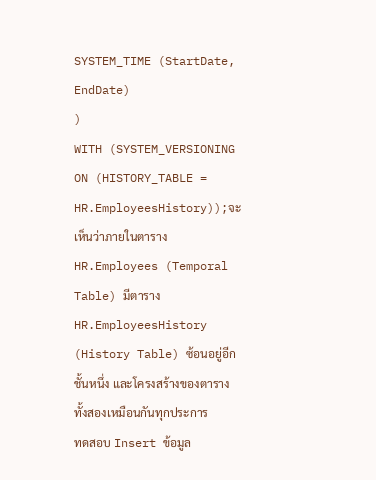SYSTEM_TIME (StartDate, EndDate)
)
WITH (SYSTEM_VERSIONING ON (HISTORY_TABLE = HR.EmployeesHistory));จะเห็นว่าภายในตาราง HR.Employees (Temporal Table) มีตาราง HR.EmployeesHistory (History Table) ซ้อนอยู่อีกชั้นหนึ่ง และโครงสร้างของตารางทั้งสองเหมือนกันทุกประการ
ทดสอบ Insert ข้อมูล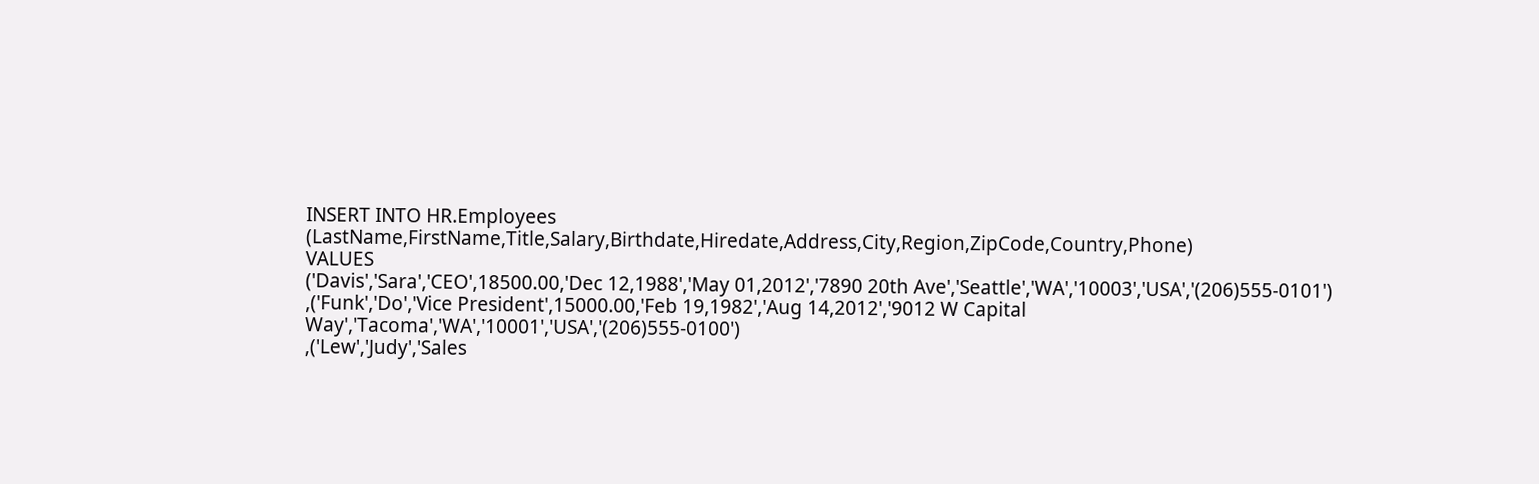INSERT INTO HR.Employees (LastName,FirstName,Title,Salary,Birthdate,Hiredate,Address,City,Region,ZipCode,Country,Phone)
VALUES
('Davis','Sara','CEO',18500.00,'Dec 12,1988','May 01,2012','7890 20th Ave','Seattle','WA','10003','USA','(206)555-0101')
,('Funk','Do','Vice President',15000.00,'Feb 19,1982','Aug 14,2012','9012 W Capital Way','Tacoma','WA','10001','USA','(206)555-0100')
,('Lew','Judy','Sales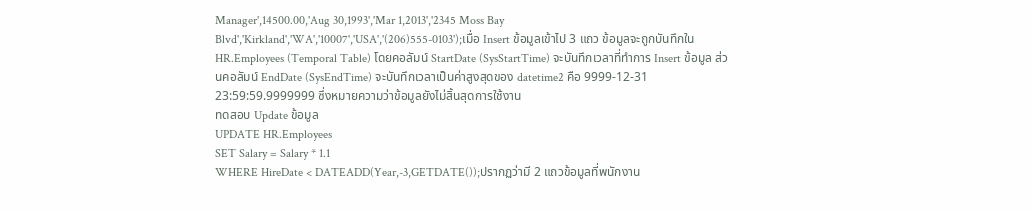Manager',14500.00,'Aug 30,1993','Mar 1,2013','2345 Moss Bay Blvd','Kirkland','WA','10007','USA','(206)555-0103');เมื่อ Insert ข้อมูลเข้าไป 3 แถว ข้อมูลจะถูกบันทึกใน HR.Employees (Temporal Table) โดยคอลัมน์ StartDate (SysStartTime) จะบันทึกเวลาที่ทำการ Insert ข้อมูล ส่วนคอลัมน์ EndDate (SysEndTime) จะบันทึกเวลาเป็นค่าสูงสุดของ datetime2 คือ 9999-12-31 23:59:59.9999999 ซึ่งหมายความว่าข้อมูลยังไม่สิ้นสุดการใช้งาน
ทดสอบ Update ข้อมูล
UPDATE HR.Employees
SET Salary = Salary * 1.1
WHERE HireDate < DATEADD(Year,-3,GETDATE());ปรากฏว่ามี 2 แถวข้อมูลที่พนักงาน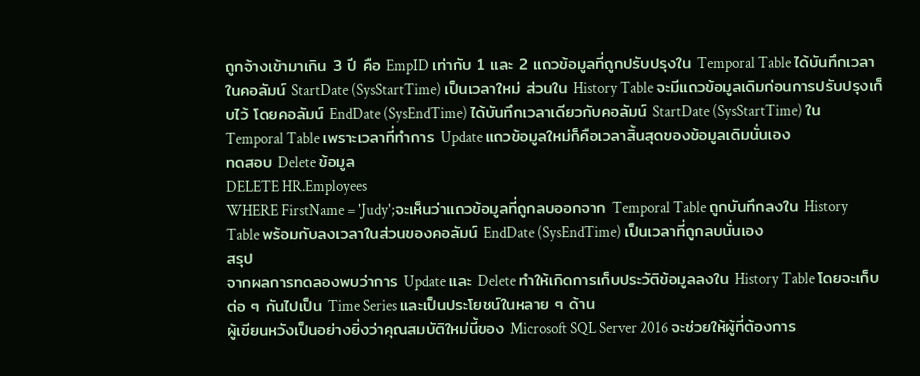ถูกจ้างเข้ามาเกิน 3 ปี คือ EmpID เท่ากับ 1 และ 2 แถวข้อมูลที่ถูกปรับปรุงใน Temporal Table ได้บันทึกเวลาในคอลัมน์ StartDate (SysStartTime) เป็นเวลาใหม่ ส่วนใน History Table จะมีแถวข้อมูลเดิมก่อนการปรับปรุงเก็บไว้ โดยคอลัมน์ EndDate (SysEndTime) ได้บันทึกเวลาเดียวกับคอลัมน์ StartDate (SysStartTime) ใน Temporal Table เพราะเวลาที่ทำการ Update แถวข้อมูลใหม่ก็คือเวลาสิ้นสุดของข้อมูลเดิมนั่นเอง
ทดสอบ Delete ข้อมูล
DELETE HR.Employees
WHERE FirstName = 'Judy';จะเห็นว่าแถวข้อมูลที่ถูกลบออกจาก Temporal Table ถูกบันทึกลงใน History Table พร้อมกับลงเวลาในส่วนของคอลัมน์ EndDate (SysEndTime) เป็นเวลาที่ถูกลบนั่นเอง
สรุป
จากผลการทดลองพบว่าการ Update และ Delete ทำให้เกิดการเก็บประวัติข้อมูลลงใน History Table โดยจะเก็บต่อ ๆ กันไปเป็น Time Series และเป็นประโยชน์ในหลาย ๆ ด้าน
ผู้เขียนหวังเป็นอย่างยิ่งว่าคุณสมบัติใหม่นี้ของ Microsoft SQL Server 2016 จะช่วยให้ผู้ที่ต้องการ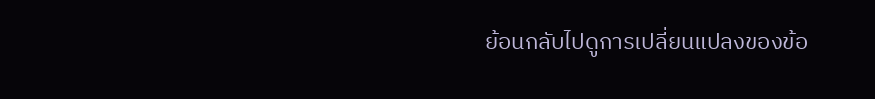ย้อนกลับไปดูการเปลี่ยนแปลงของข้อ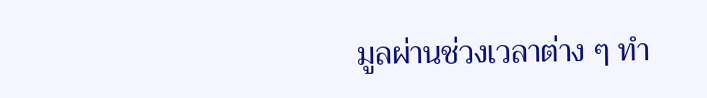มูลผ่านช่วงเวลาต่าง ๆ ทำ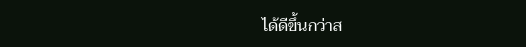ได้ดีขึ้นกว่าส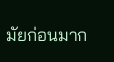มัยก่อนมาก